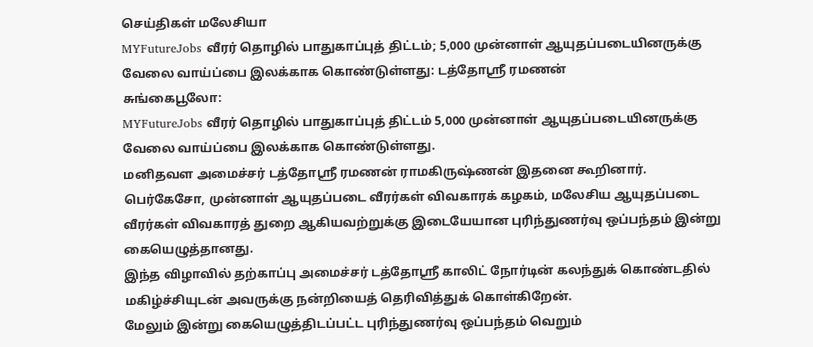செய்திகள் மலேசியா
MYFutureJobs வீரர் தொழில் பாதுகாப்புத் திட்டம்; 5,000 முன்னாள் ஆயுதப்படையினருக்கு வேலை வாய்ப்பை இலக்காக கொண்டுள்ளது: டத்தோஸ்ரீ ரமணன்
சுங்கைபூலோ:
MYFutureJobs வீரர் தொழில் பாதுகாப்புத் திட்டம் 5,000 முன்னாள் ஆயுதப்படையினருக்கு வேலை வாய்ப்பை இலக்காக கொண்டுள்ளது.
மனிதவள அமைச்சர் டத்தோஸ்ரீ ரமணன் ராமகிருஷ்ணன் இதனை கூறினார்.
பெர்கேசோ, முன்னாள் ஆயுதப்படை வீரர்கள் விவகாரக் கழகம், மலேசிய ஆயுதப்படை வீரர்கள் விவகாரத் துறை ஆகியவற்றுக்கு இடையேயான புரிந்துணர்வு ஒப்பந்தம் இன்று கையெழுத்தானது.
இந்த விழாவில் தற்காப்பு அமைச்சர் டத்தோஸ்ரீ காலிட் நோர்டின் கலந்துக் கொண்டதில் மகிழ்ச்சியுடன் அவருக்கு நன்றியைத் தெரிவித்துக் கொள்கிறேன்.
மேலும் இன்று கையெழுத்திடப்பட்ட புரிந்துணர்வு ஒப்பந்தம் வெறும்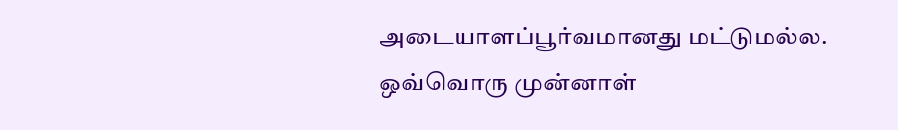அடையாளப்பூர்வமானது மட்டுமல்ல.
ஒவ்வொரு முன்னாள்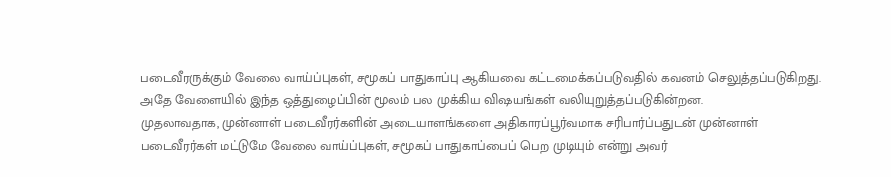படைவீரருக்கும் வேலை வாய்ப்புகள், சமூகப் பாதுகாப்பு ஆகியவை கட்டமைக்கப்படுவதில் கவனம் செலுத்தப்படுகிறது.
அதே வேளையில் இந்த ஒத்துழைப்பின் மூலம் பல முக்கிய விஷயங்கள் வலியுறுத்தப்படுகின்றன.
முதலாவதாக, முன்னாள் படைவீரர்களின் அடையாளங்களை அதிகாரப்பூர்வமாக சரிபார்ப்பதுடன் முன்னாள் படைவீரர்கள் மட்டுமே வேலை வாய்ப்புகள், சமூகப் பாதுகாப்பைப் பெற முடியும் என்று அவர்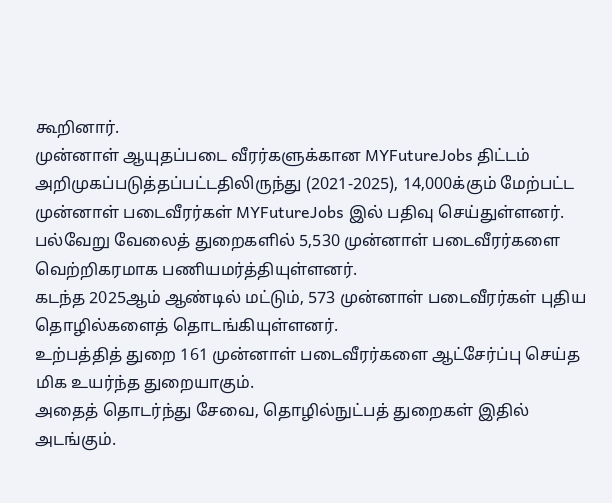கூறினார்.
முன்னாள் ஆயுதப்படை வீரர்களுக்கான MYFutureJobs திட்டம் அறிமுகப்படுத்தப்பட்டதிலிருந்து (2021-2025), 14,000க்கும் மேற்பட்ட முன்னாள் படைவீரர்கள் MYFutureJobs இல் பதிவு செய்துள்ளனர்.
பல்வேறு வேலைத் துறைகளில் 5,530 முன்னாள் படைவீரர்களை வெற்றிகரமாக பணியமர்த்தியுள்ளனர்.
கடந்த 2025ஆம் ஆண்டில் மட்டும், 573 முன்னாள் படைவீரர்கள் புதிய தொழில்களைத் தொடங்கியுள்ளனர்.
உற்பத்தித் துறை 161 முன்னாள் படைவீரர்களை ஆட்சேர்ப்பு செய்த மிக உயர்ந்த துறையாகும்.
அதைத் தொடர்ந்து சேவை, தொழில்நுட்பத் துறைகள் இதில் அடங்கும்.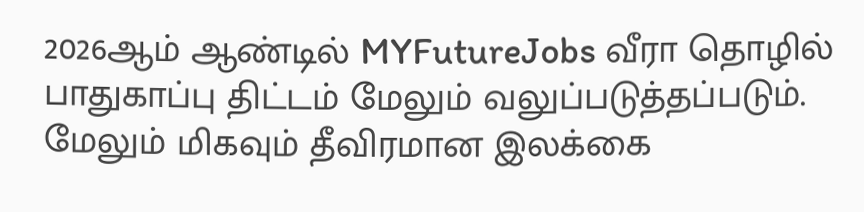2026ஆம் ஆண்டில் MYFutureJobs வீரா தொழில் பாதுகாப்பு திட்டம் மேலும் வலுப்படுத்தப்படும். மேலும் மிகவும் தீவிரமான இலக்கை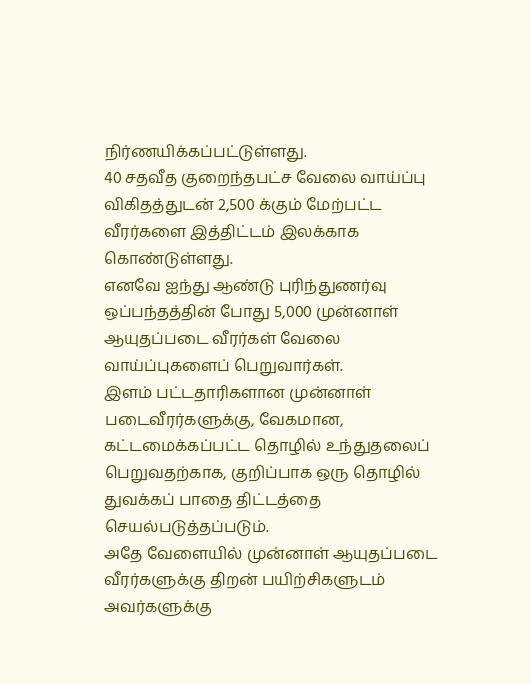நிர்ணயிக்கப்பட்டுள்ளது.
40 சதவீத குறைந்தபட்ச வேலை வாய்ப்பு விகிதத்துடன் 2,500 க்கும் மேற்பட்ட வீரர்களை இத்திட்டம் இலக்காக கொண்டுள்ளது.
எனவே ஐந்து ஆண்டு புரிந்துணர்வு ஒப்பந்தத்தின் போது 5,000 முன்னாள் ஆயுதப்படை வீரர்கள் வேலை வாய்ப்புகளைப் பெறுவார்கள்.
இளம் பட்டதாரிகளான முன்னாள் படைவீரர்களுக்கு, வேகமான, கட்டமைக்கப்பட்ட தொழில் உந்துதலைப் பெறுவதற்காக, குறிப்பாக ஒரு தொழில் துவக்கப் பாதை திட்டத்தை செயல்படுத்தப்படும்.
அதே வேளையில் முன்னாள் ஆயுதப்படை வீரர்களுக்கு திறன் பயிற்சிகளுடம் அவர்களுக்கு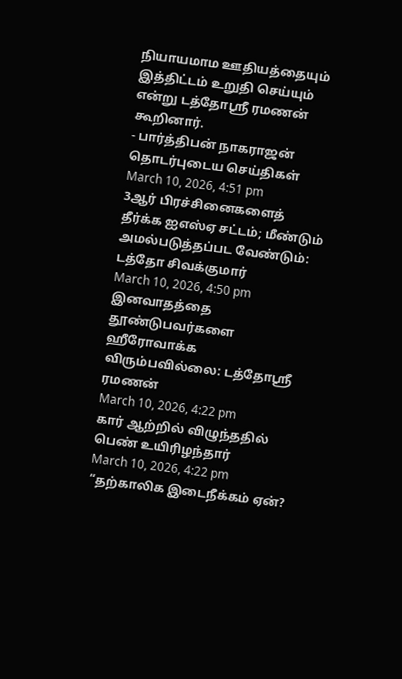நியாயமாம ஊதியத்தையும் இத்திட்டம் உறுதி செய்யும் என்று டத்தோஸ்ரீ ரமணன் கூறினார்.
- பார்த்திபன் நாகராஜன்
தொடர்புடைய செய்திகள்
March 10, 2026, 4:51 pm
3ஆர் பிரச்சினைகளைத் தீர்க்க ஐஎஸ்ஏ சட்டம்; மீண்டும் அமல்படுத்தப்பட வேண்டும்: டத்தோ சிவக்குமார்
March 10, 2026, 4:50 pm
இனவாதத்தை தூண்டுபவர்களை ஹீரோவாக்க விரும்பவில்லை: டத்தோஸ்ரீ ரமணன்
March 10, 2026, 4:22 pm
கார் ஆற்றில் விழுந்ததில் பெண் உயிரிழந்தார்
March 10, 2026, 4:22 pm
“தற்காலிக இடைநீக்கம் ஏன்?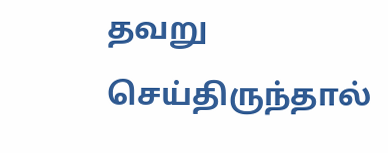தவறு செய்திருந்தால்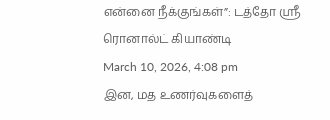என்னை நீக்குங்கள்”: டத்தோ ஸ்ரீ ரொனால்ட் கியாண்டி
March 10, 2026, 4:08 pm
இன, மத உணர்வுகளைத்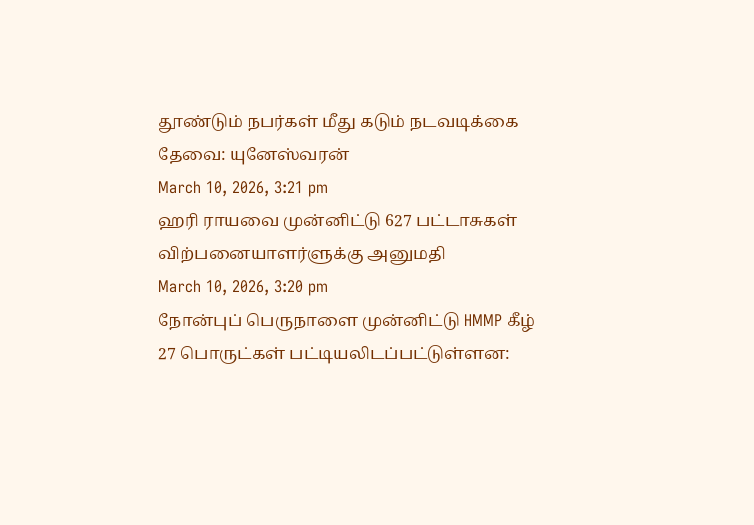தூண்டும் நபர்கள் மீது கடும் நடவடிக்கை தேவை: யுனேஸ்வரன்
March 10, 2026, 3:21 pm
ஹரி ராயவை முன்னிட்டு 627 பட்டாசுகள் விற்பனையாளர்ளுக்கு அனுமதி
March 10, 2026, 3:20 pm
நோன்புப் பெருநாளை முன்னிட்டு HMMP கீழ் 27 பொருட்கள் பட்டியலிடப்பட்டுள்ளன: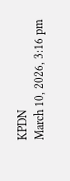KPDN
March 10, 2026, 3:16 pm